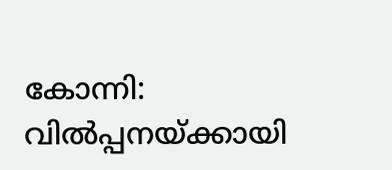കോന്നി: വിൽപ്പനയ്ക്കായി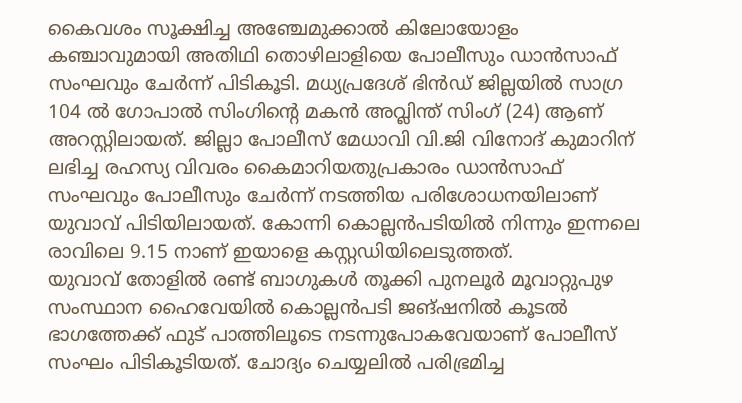കൈവശം സൂക്ഷിച്ച അഞ്ചേമുക്കാൽ കിലോയോളം കഞ്ചാവുമായി അതിഥി തൊഴിലാളിയെ പോലീസും ഡാൻസാഫ് സംഘവും ചേർന്ന് പിടികൂടി. മധ്യപ്രദേശ് ഭിൻഡ് ജില്ലയിൽ സാഗ്ര 104 ൽ ഗോപാൽ സിംഗിന്റെ മകൻ അവ്ലിന്ത് സിംഗ് (24) ആണ് അറസ്റ്റിലായത്. ജില്ലാ പോലീസ് മേധാവി വി.ജി വിനോദ് കുമാറിന് ലഭിച്ച രഹസ്യ വിവരം കൈമാറിയതുപ്രകാരം ഡാൻസാഫ് സംഘവും പോലീസും ചേർന്ന് നടത്തിയ പരിശോധനയിലാണ് യുവാവ് പിടിയിലായത്. കോന്നി കൊല്ലൻപടിയിൽ നിന്നും ഇന്നലെ രാവിലെ 9.15 നാണ് ഇയാളെ കസ്റ്റഡിയിലെടുത്തത്.
യുവാവ് തോളിൽ രണ്ട് ബാഗുകൾ തൂക്കി പുനലൂർ മൂവാറ്റുപുഴ സംസ്ഥാന ഹൈവേയിൽ കൊല്ലൻപടി ജങ്ഷനിൽ കൂടൽ ഭാഗത്തേക്ക് ഫുട് പാത്തിലൂടെ നടന്നുപോകവേയാണ് പോലീസ് സംഘം പിടികൂടിയത്. ചോദ്യം ചെയ്യലിൽ പരിഭ്രമിച്ച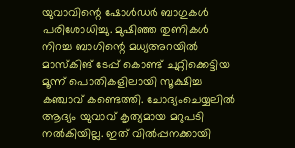യുവാവിന്റെ ഷോൾഡർ ബാഗുകൾ പരിശോധിച്ചു. മുഷിഞ്ഞ തുണികൾ നിറച്ച ബാഗിന്റെ മധ്യഅറയിൽ മാസ്കിങ് ടേപ്പ് കൊണ്ട് ചുറ്റിക്കെട്ടിയ മൂന്ന് പൊതികളിലായി സൂക്ഷിച്ച കഞ്ചാവ് കണ്ടെത്തി. ചോദ്യംചെയ്യലിൽ ആദ്യം യുവാവ് കൃത്യമായ മറുപടി നൽകിയില്ല. ഇത് വിൽപ്പനക്കായി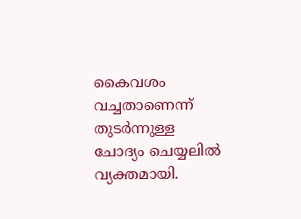കൈവശം വച്ചതാണെന്ന് തുടർന്നുള്ള ചോദ്യം ചെയ്യലിൽ വ്യക്തമായി.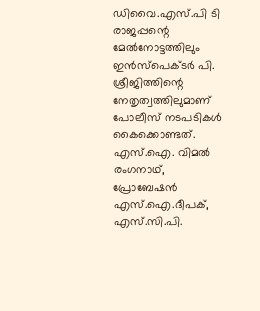ഡിവൈ.എസ്.പി ടി രാജപ്പന്റെ മേൽനോട്ടത്തിലും ഇൻസ്പെക്ടർ പി. ശ്രീജിത്തിന്റെ നേതൃത്വത്തിലുമാണ് പോലീസ് നടപടികൾ കൈക്കൊണ്ടത്. എസ്.ഐ. വിമൽ രംഗനാഥ്, പ്രോബേഷൻ എസ്.ഐ.ദീപക്, എസ്.സി.പി.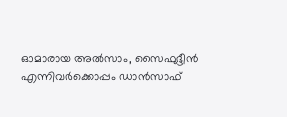ഓമാരായ അൽസാം, സൈഫുദ്ദീൻ എന്നിവർക്കൊപ്പം ഡാൻസാഫ്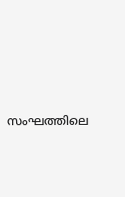സംഘത്തിലെ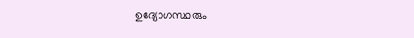ഉദ്യോഗസ്ഥരും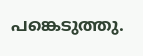പങ്കെടുത്തു.